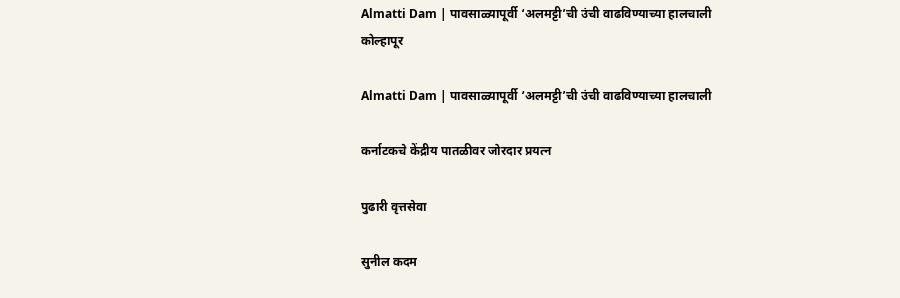Almatti Dam | पावसाळ्यापूर्वी ‘अलमट्टी’ची उंची वाढविण्याच्या हालचाली
कोल्हापूर

Almatti Dam | पावसाळ्यापूर्वी ‘अलमट्टी’ची उंची वाढविण्याच्या हालचाली

कर्नाटकचे केंद्रीय पातळीवर जोरदार प्रयत्न

पुढारी वृत्तसेवा

सुनील कदम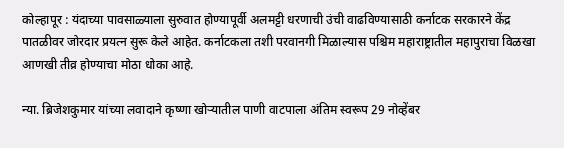कोल्हापूर : यंदाच्या पावसाळ्याला सुरुवात होण्यापूर्वी अलमट्टी धरणाची उंची वाढविण्यासाठी कर्नाटक सरकारने केंद्र पातळीवर जोरदार प्रयत्न सुरू केले आहेत. कर्नाटकला तशी परवानगी मिळाल्यास पश्चिम महाराष्ट्रातील महापुराचा विळखा आणखी तीव्र होण्याचा मोठा धोका आहे.

न्या. ब्रिजेशकुमार यांच्या लवादाने कृष्णा खोर्‍यातील पाणी वाटपाला अंतिम स्वरूप 29 नोव्हेंबर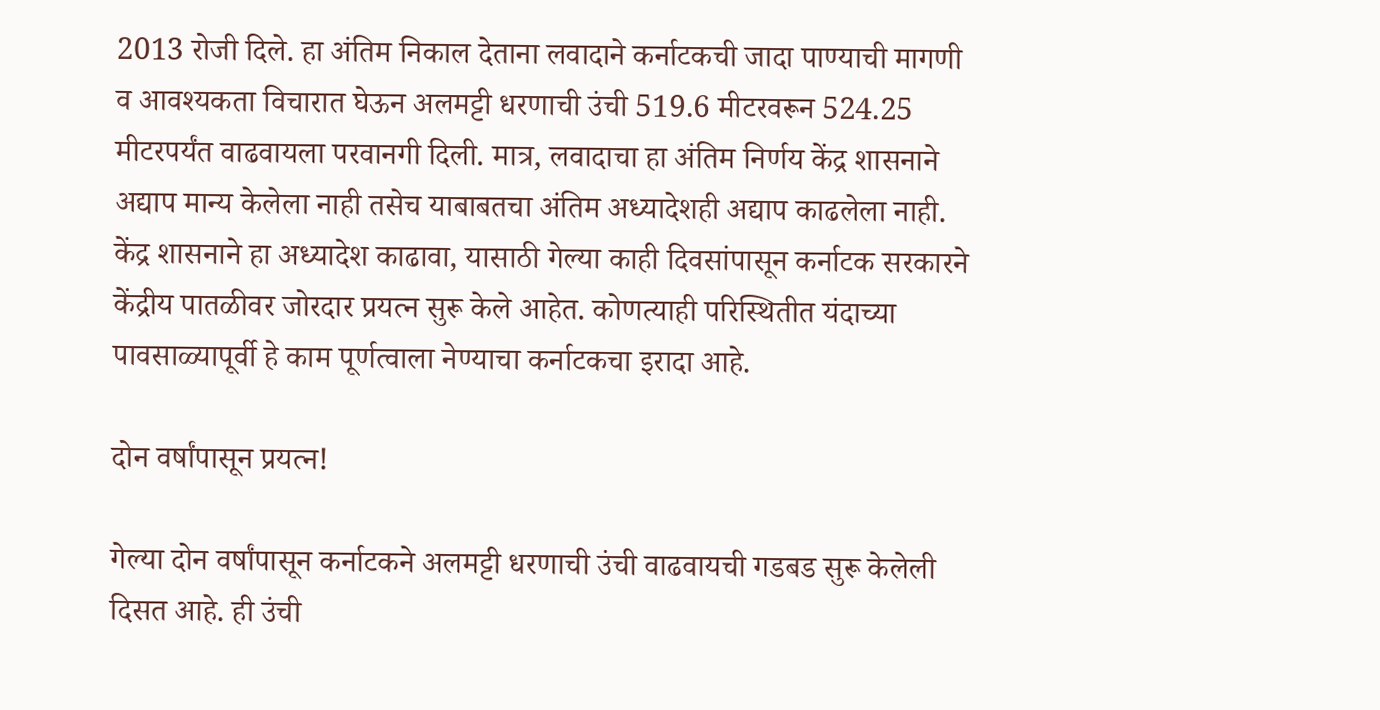2013 रोजी दिले. हा अंतिम निकाल देताना लवादाने कर्नाटकची जादा पाण्याची मागणी व आवश्यकता विचारात घेऊन अलमट्टी धरणाची उंची 519.6 मीटरवरून 524.25 मीटरपर्यंत वाढवायला परवानगी दिली. मात्र, लवादाचा हा अंतिम निर्णय केंद्र शासनाने अद्याप मान्य केलेला नाही तसेच याबाबतचा अंतिम अध्यादेशही अद्याप काढलेला नाही. केंद्र शासनाने हा अध्यादेश काढावा, यासाठी गेल्या काही दिवसांपासून कर्नाटक सरकारने केंद्रीय पातळीवर जोरदार प्रयत्न सुरू केले आहेत. कोणत्याही परिस्थितीत यंदाच्या पावसाळ्यापूर्वी हे काम पूर्णत्वाला नेण्याचा कर्नाटकचा इरादा आहे.

दोन वर्षांपासून प्रयत्न!

गेल्या दोन वर्षांपासून कर्नाटकने अलमट्टी धरणाची उंची वाढवायची गडबड सुरू केलेली दिसत आहे. ही उंची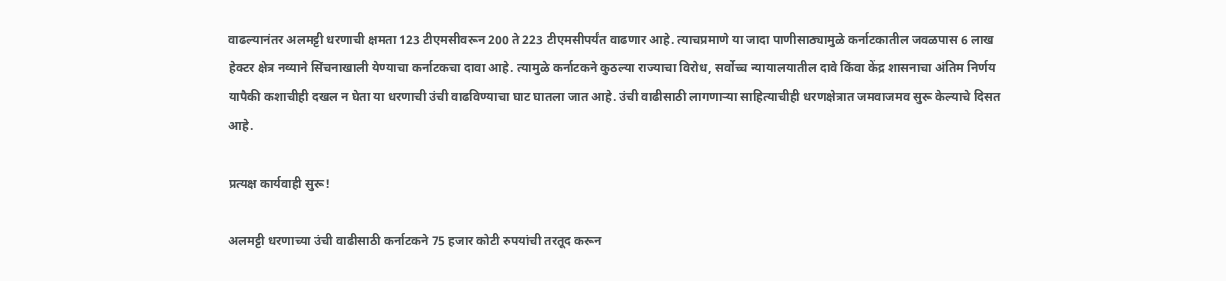वाढल्यानंतर अलमट्टी धरणाची क्षमता 123 टीएमसीवरून 200 ते 223 टीएमसीपर्यंत वाढणार आहे. त्याचप्रमाणे या जादा पाणीसाठ्यामुळे कर्नाटकातील जवळपास 6 लाख हेक्टर क्षेत्र नव्याने सिंचनाखाली येण्याचा कर्नाटकचा दावा आहे. त्यामुळे कर्नाटकने कुठल्या राज्याचा विरोध, सर्वोच्च न्यायालयातील दावे किंवा केंद्र शासनाचा अंतिम निर्णय यापैकी कशाचीही दखल न घेता या धरणाची उंची वाढविण्याचा घाट घातला जात आहे. उंची वाढीसाठी लागणार्‍या साहित्याचीही धरणक्षेत्रात जमवाजमव सुरू केल्याचे दिसत आहे.

प्रत्यक्ष कार्यवाही सुरू!

अलमट्टी धरणाच्या उंची वाढीसाठी कर्नाटकने 75 हजार कोटी रुपयांची तरतूद करून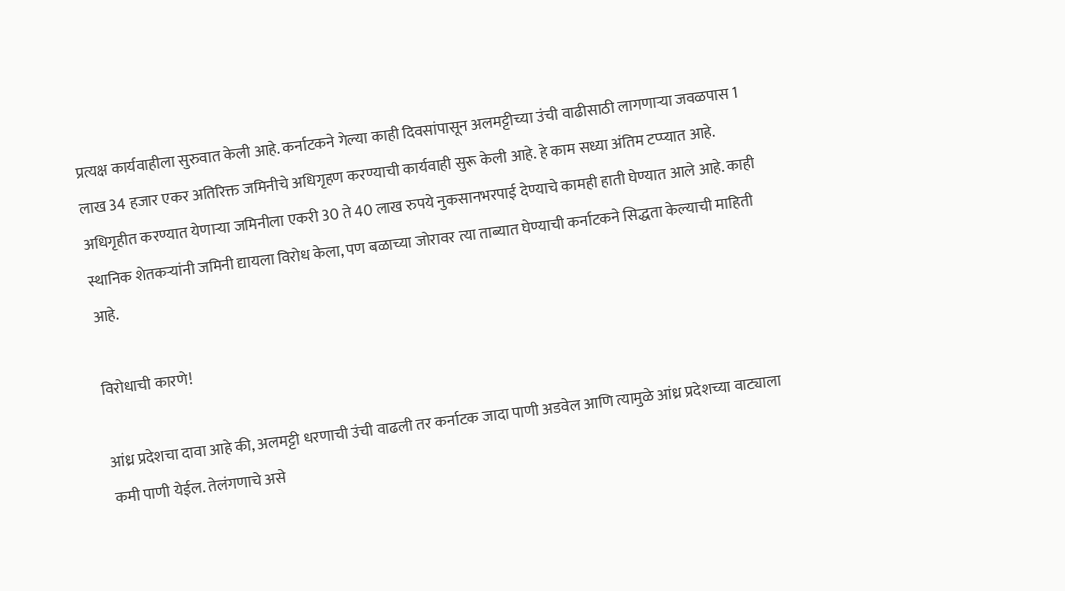प्रत्यक्ष कार्यवाहीला सुरुवात केली आहे. कर्नाटकने गेल्या काही दिवसांपासून अलमट्टीच्या उंची वाढीसाठी लागणार्‍या जवळपास 1 लाख 34 हजार एकर अतिरिक्त जमिनीचे अधिगृहण करण्याची कार्यवाही सुरू केली आहे. हे काम सध्या अंतिम टप्प्यात आहे. अधिगृहीत करण्यात येणार्‍या जमिनीला एकरी 30 ते 40 लाख रुपये नुकसानभरपाई देण्याचे कामही हाती घेण्यात आले आहे. काही स्थानिक शेतकर्‍यांनी जमिनी द्यायला विरोध केला, पण बळाच्या जोरावर त्या ताब्यात घेण्याची कर्नाटकने सिद्धता केल्याची माहिती आहे.

विरोधाची कारणे!

आंध्र प्रदेशचा दावा आहे की, अलमट्टी धरणाची उंची वाढली तर कर्नाटक जादा पाणी अडवेल आणि त्यामुळे आंध्र प्रदेशच्या वाट्याला कमी पाणी येईल. तेलंगणाचे असे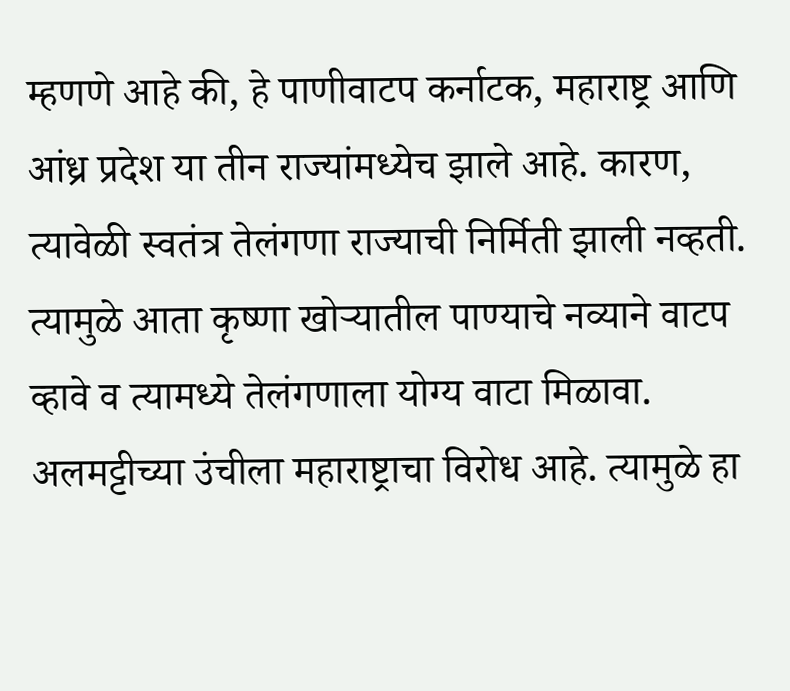म्हणणे आहे की, हे पाणीवाटप कर्नाटक, महाराष्ट्र आणि आंध्र प्रदेश या तीन राज्यांमध्येच झाले आहे. कारण, त्यावेळी स्वतंत्र तेलंगणा राज्याची निर्मिती झाली नव्हती. त्यामुळे आता कृष्णा खोर्‍यातील पाण्याचे नव्याने वाटप व्हावे व त्यामध्ये तेलंगणाला योग्य वाटा मिळावा. अलमट्टीच्या उंचीला महाराष्ट्राचा विरोध आहे. त्यामुळे हा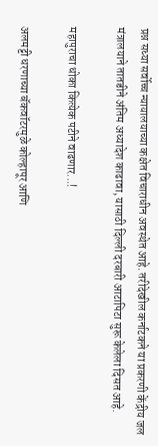प्रश्न सध्या सर्वोच्च न्यायालयाच्या कक्षेत विचाराधीन अवस्थेत आहे. तरीदेखील कर्नाटकने या प्रकरणी केंद्रीय जल मंत्रालयाने तातडीने अंतिम अध्यादेश काढावा, यासाठी दिल्ली दरबारी आटापिटा सुरू केलेला दिसत आहे.

महापुराचा धोका कित्येक पटीने वाढणार...!

अलमट्टी धरणाच्या बॅकवॉटरमुळे कोल्हापूर आणि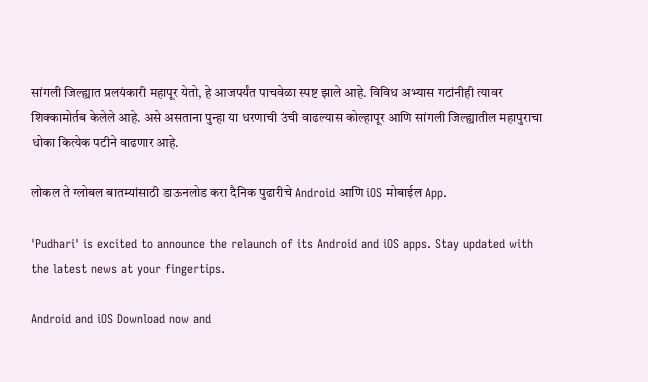सांगली जिल्ह्यात प्रलयंकारी महापूर येतो, हे आजपर्यंत पाचवेळा स्पष्ट झाले आहे. विविध अभ्यास गटांनीही त्यावर शिक्कामोर्तब केलेले आहे. असे असताना पुन्हा या धरणाची उंची वाढल्यास कोल्हापूर आणि सांगली जिल्ह्यातील महापुराचा धोका कित्येक पटीने वाढणार आहे.

लोकल ते ग्लोबल बातम्यांसाठी डाऊनलोड करा दैनिक पुढारीचे Android आणि iOS मोबाईल App.

'Pudhari' is excited to announce the relaunch of its Android and iOS apps. Stay updated with the latest news at your fingertips.

Android and iOS Download now and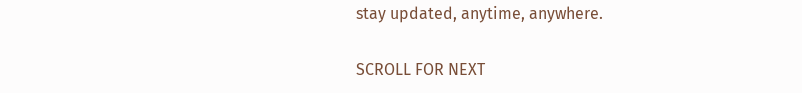stay updated, anytime, anywhere.

SCROLL FOR NEXT